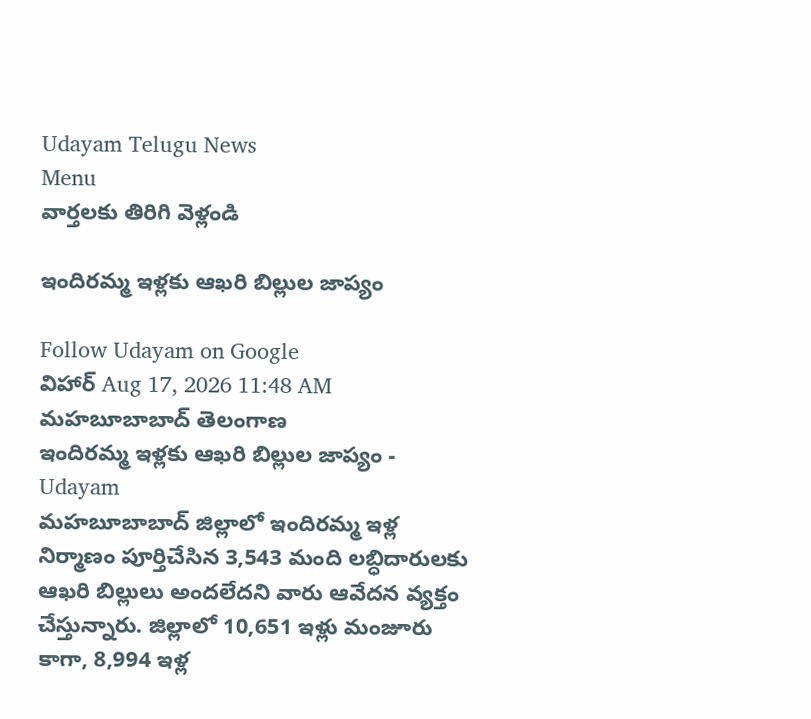Udayam Telugu News
Menu
వార్తలకు తిరిగి వెళ్లండి

ఇందిరమ్మ ఇళ్లకు ఆఖరి బిల్లుల జాప్యం

Follow Udayam on Google
విహార్ Aug 17, 2026 11:48 AM మహబూబాబాద్ తెలంగాణ
ఇందిరమ్మ ఇళ్లకు ఆఖరి బిల్లుల జాప్యం - Udayam
మహబూబాబాద్ జిల్లాలో ఇందిరమ్మ ఇళ్ల నిర్మాణం పూర్తిచేసిన 3,543 మంది లబ్ధిదారులకు ఆఖరి బిల్లులు అందలేదని వారు ఆవేదన వ్యక్తం చేస్తున్నారు. జిల్లాలో 10,651 ఇళ్లు మంజూరు కాగా, 8,994 ఇళ్ల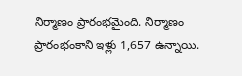నిర్మాణం ప్రారంభమైంది. నిర్మాణం ప్రారంభంకాని ఇళ్లు 1,657 ఉన్నాయి.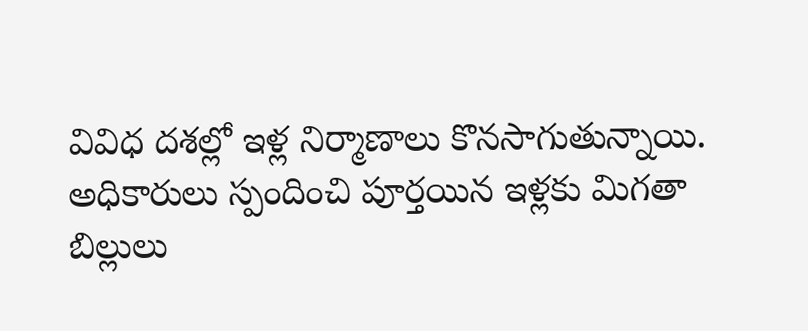వివిధ దశల్లో ఇళ్ల నిర్మాణాలు కొనసాగుతున్నాయి. అధికారులు స్పందించి పూర్తయిన ఇళ్లకు మిగతా బిల్లులు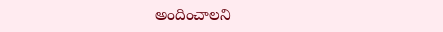అందించాలని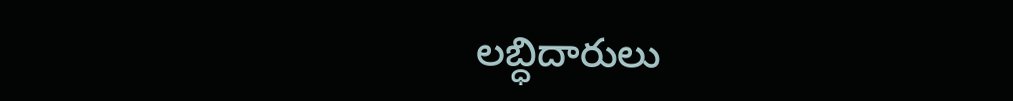లబ్ధిదారులు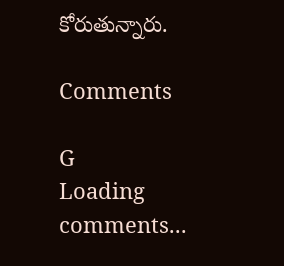కోరుతున్నారు.

Comments

G
Loading comments...